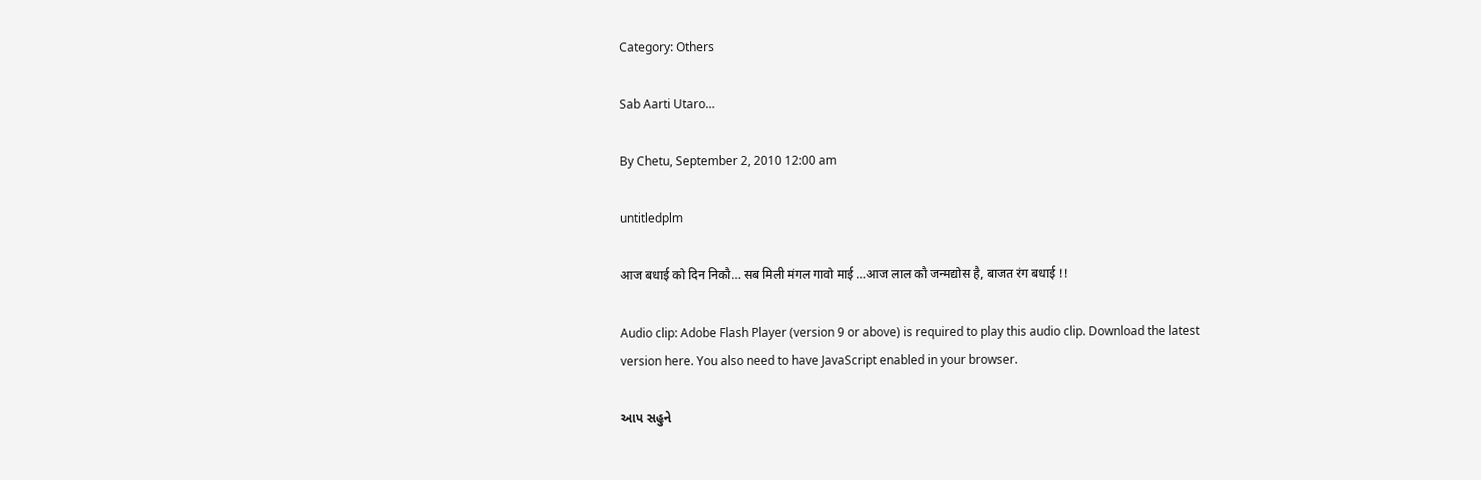Category: Others

Sab Aarti Utaro…

By Chetu, September 2, 2010 12:00 am

untitledplm

आज बधाई को दिन निकौ… सब मिली मंगल गावो माई …आज लाल कौ जन्मद्योस है, बाजत रंग बधाई !!

Audio clip: Adobe Flash Player (version 9 or above) is required to play this audio clip. Download the latest version here. You also need to have JavaScript enabled in your browser.

આપ સહુને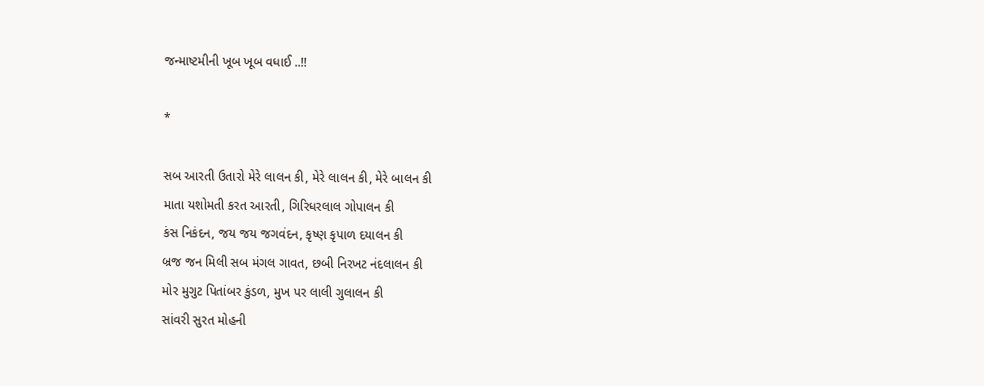જન્માષ્ટમીની ખૂબ ખૂબ વધાઈ ..!!

*

સબ આરતી ઉતારો મેરે લાલન કી, મેરે લાલન કી, મેરે બાલન કી
માતા યશોમતી કરત આરતી, ગિરિધરલાલ ગોપાલન કી
કંસ નિકંદન, જય જય જગવંદન, કૃષ્ણ કૃપાળ દયાલન કી
બ્રજ જન મિલી સબ મંગલ ગાવત, છબી નિરખટ નંદલાલન કી
મોર મુગુટ પિતાંબર કુંડળ, મુખ પર લાલી ગુલાલન કી
સાંવરી સુરત મોહની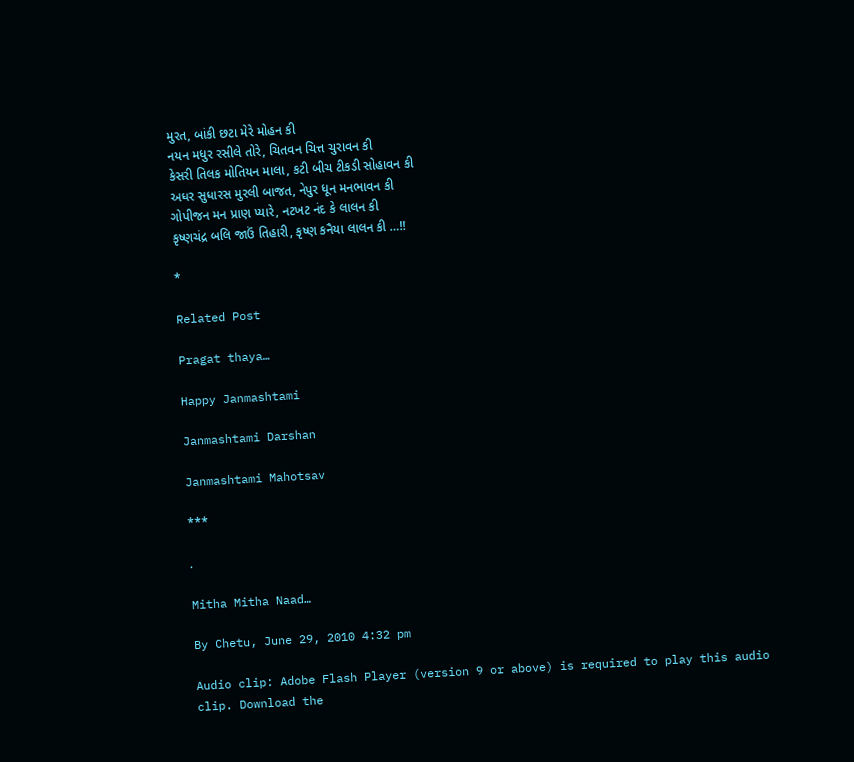મુરત, બાંકી છટા મેરે મોહન કી
નયન મધુર રસીલે તોરે, ચિતવન ચિત્ત ચુરાવન કી
કેસરી તિલક મોતિયન માલા, કટી બીચ ટીકડી સોહાવન કી
અધર સુધારસ મુરલી બાજત, નેપુર ધૂન મનભાવન કી
ગોપીજન મન પ્રાણ પ્યારે, નટખટ નંદ કે લાલન કી
કૃષ્ણચંદ્ર બલિ જાઉં તિહારી, કૃષ્ણ કનૈયા લાલન કી …!!

*

Related Post

Pragat thaya…

Happy Janmashtami

Janmashtami Darshan

Janmashtami Mahotsav

***

.

Mitha Mitha Naad…

By Chetu, June 29, 2010 4:32 pm

Audio clip: Adobe Flash Player (version 9 or above) is required to play this audio clip. Download the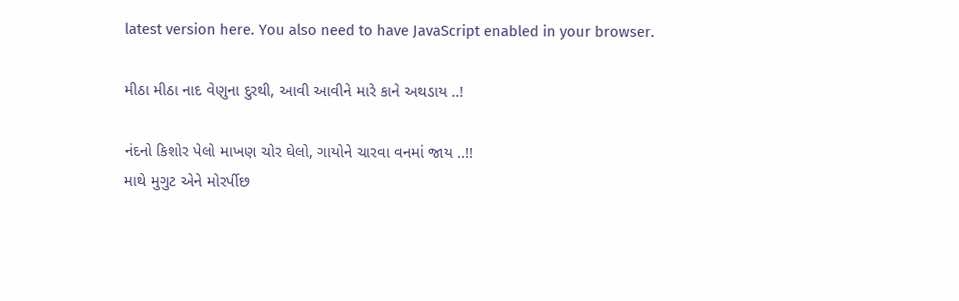latest version here. You also need to have JavaScript enabled in your browser.

મીઠા મીઠા નાદ વેણુના દુરથી, આવી આવીને મારે કાને અથડાય ..!

નંદનો કિશોર પેલો માખણ ચોર ઘેલો, ગાયોને ચારવા વનમાં જાય ..!!
માથે મુગુટ એને મોરર્પીછ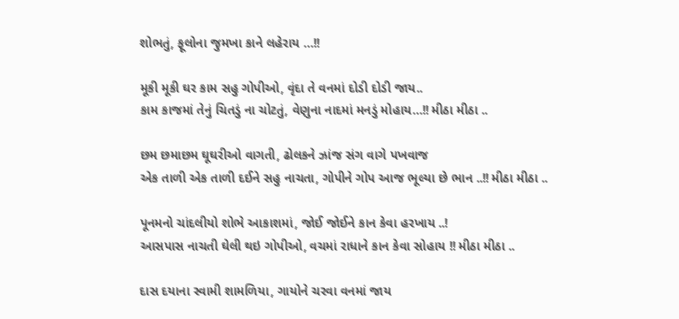શોભતું, ફૂલોના જુમખા કાને લહેરાય …!!

મૂકી મૂકી ઘર કામ સહુ ગોપીઓ, વૃંદા તે વનમાં દોડી દોડી જાય..
કામ કાજમાં તેનું ચિતડું ના ચોટતું, વેણુના નાદમાં મનડું મોહાય…!! મીઠા મીઠા ..

છમ છમાછમ ઘૂઘરીઓ વાગતી, ઢોલકને ઝાંજ સંગ વાગે પખવાજ
એક તાળી એક તાળી દઈને સહુ નાચતા, ગોપીને ગોપ આજ ભૂલ્યા છે ભાન ..!! મીઠા મીઠા ..

પૂનમનો ચાંદલીયો શોભે આકાશમાં, જોઈ જોઈને કાન કેવા હરખાય ..!
આસપાસ નાચતી ઘેલી થઇ ગોપીઓ, વચમાં રાધાને કાન કેવા સોહાય !! મીઠા મીઠા ..

દાસ દયાના સ્વામી શામળિયા, ગાયોને ચરવા વનમાં જાય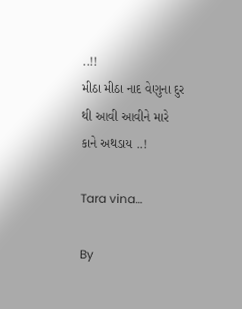..!!
મીઠા મીઠા નાદ વેણુના દુર થી આવી આવીને મારે કાને અથડાય ..!

Tara vina…

By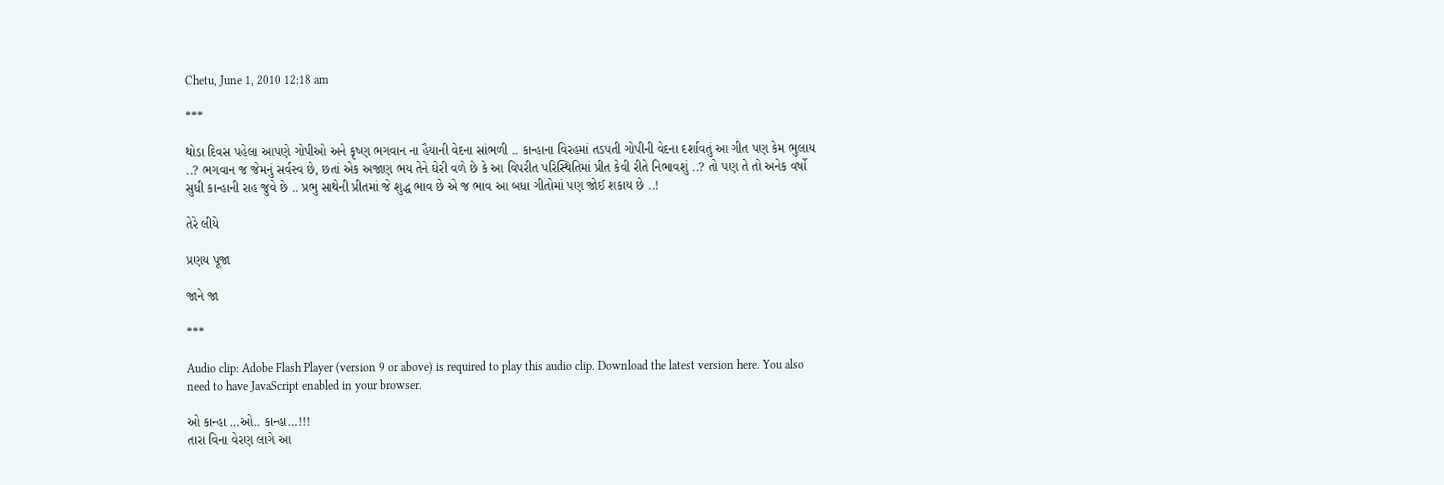Chetu, June 1, 2010 12:18 am

***

થોડા દિવસ પહેલા આપણે ગોપીઓ અને કૃષ્ણ ભગવાન ના હૈયાની વેદના સાંભળી .. કાન્હાના વિરહમાં તડપતી ગોપીની વેદના દર્શાવતું આ ગીત પણ કેમ ભુલાય ..? ભગવાન જ જેમનું સર્વસ્વ છે, છતાં એક અજાણ ભય તેને ઘેરી વળે છે કે આ વિપરીત પરિસ્થિતિમાં પ્રીત કેવી રીતે નિભાવશું ..? તો પણ તે તો અનેક વર્ષો સુધી કાન્હાની રાહ જુવે છે .. પ્રભુ સાથેની પ્રીતમાં જે શુદ્ધ ભાવ છે એ જ ભાવ આ બધા ગીતોમાં પણ જોઈ શકાય છે ..!

તેરે લીયે

પ્રણય પૂજા

જાને જા

***

Audio clip: Adobe Flash Player (version 9 or above) is required to play this audio clip. Download the latest version here. You also need to have JavaScript enabled in your browser.

ઓ કાન્હા …ઓ.. કાન્હા…!!!
તારા વિના વેરણ લાગે આ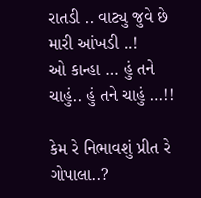રાતડી .. વાટ્યુ જુવે છે મારી આંખડી ..!
ઓ કાન્હા … હું તને ચાહું.. હું તને ચાહું …!!

કેમ રે નિભાવશું પ્રીત રે ગોપાલા..?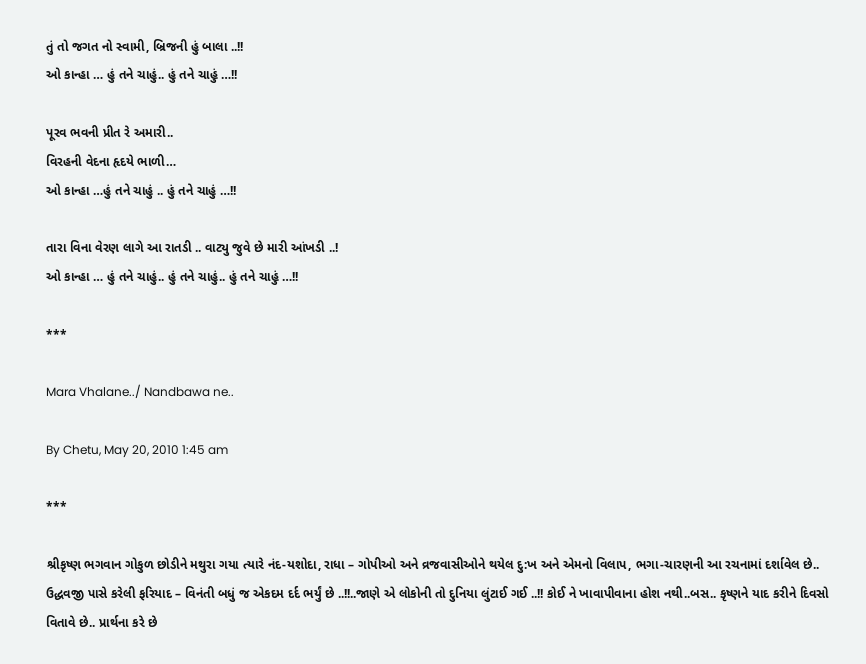તું તો જગત નો સ્વામી, બ્રિજની હું બાલા ..!!
ઓ કાન્હા … હું તને ચાહું.. હું તને ચાહું …!!

પૂરવ ભવની પ્રીત રે અમારી..
વિરહની વેદના હૃદયે ભાળી…
ઓ કાન્હા …હું તને ચાહું .. હું તને ચાહું …!!

તારા વિના વેરણ લાગે આ રાતડી .. વાટ્યુ જુવે છે મારી આંખડી ..!
ઓ કાન્હા … હું તને ચાહું.. હું તને ચાહું.. હું તને ચાહું …!!

***

Mara Vhalane../ Nandbawa ne..

By Chetu, May 20, 2010 1:45 am

***

શ્રીકૃષ્ણ ભગવાન ગોકુળ છોડીને મથુરા ગયા ત્યારે નંદ-યશોદા, રાધા – ગોપીઓ અને વ્રજવાસીઓને થયેલ દુ:ખ અને એમનો વિલાપ, ભગા-ચારણની આ રચનામાં દર્શાવેલ છે.. ઉદ્ધવજી પાસે કરેલી ફરિયાદ – વિનંતી બધું જ એકદમ દર્દ ભર્યું છે ..!!..જાણે એ લોકોની તો દુનિયા લુંટાઈ ગઈ ..!! કોઈ ને ખાવાપીવાના હોશ નથી..બસ.. કૃષ્ણને યાદ કરીને દિવસો વિતાવે છે.. પ્રાર્થના કરે છે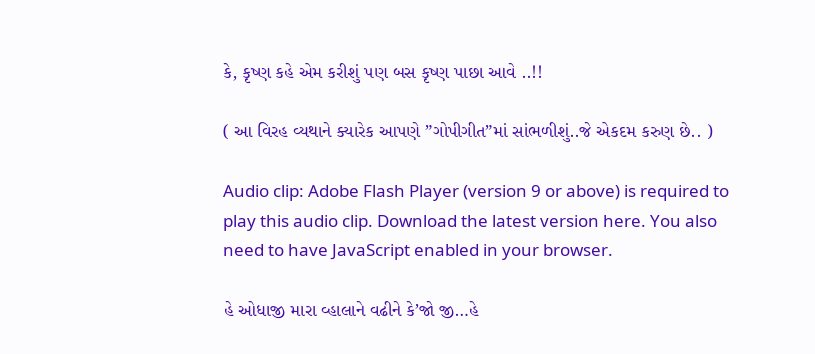કે, કૃષ્ણ કહે એમ કરીશું પણ બસ કૃષ્ણ પાછા આવે ..!!

( આ વિરહ વ્યથાને ક્યારેક આપણે ”ગોપીગીત”માં સાંભળીશું..જે એકદમ કરુણ છે.. )

Audio clip: Adobe Flash Player (version 9 or above) is required to play this audio clip. Download the latest version here. You also need to have JavaScript enabled in your browser.

હે ઓધાજી મારા વ્હાલાને વઢીને કે’જો જી…હે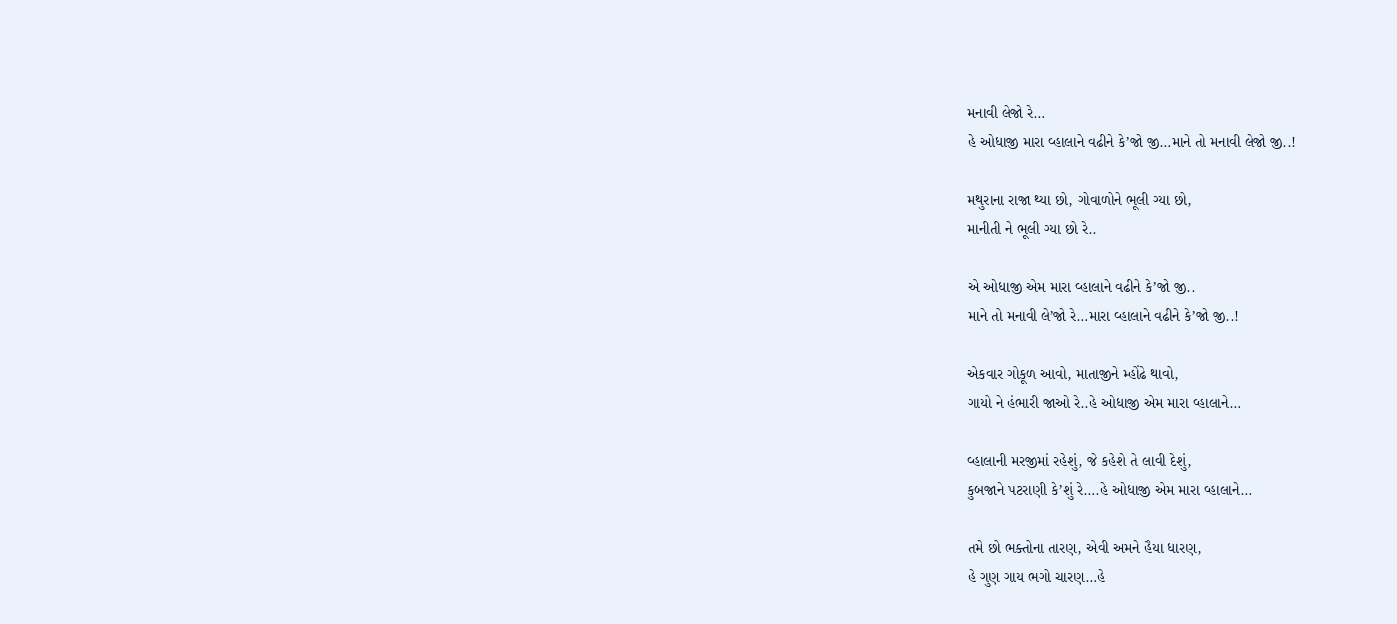મનાવી લેજો રે…
હે ઓધાજી મારા વ્હાલાને વઢીને કે’જો જી…માને તો મનાવી લેજો જી..!

મથુરાના રાજા થ્યા છો, ગોવાળોને ભૂલી ગ્યા છો,
માનીતી ને ભૂલી ગ્યા છો રે..

એ ઓધાજી એમ મારા વ્હાલાને વઢીને કે’જો જી..
માને તો મનાવી લે’જો રે…મારા વ્હાલાને વઢીને કે’જો જી..!

એકવાર ગોકૂળ આવો, માતાજીને મ્હોંઢે થાવો,
ગાયો ને હંભારી જાઓ રે..હે ઓધાજી એમ મારા વ્હાલાને…

વ્હાલાની મરજીમાં રહેશું, જે કહેશે તે લાવી દેશું,
કુબજાને પટરાણી કે’શું રે….હે ઓધાજી એમ મારા વ્હાલાને…

તમે છો ભક્તોના તારણ, એવી અમને હૈયા ધારણ,
હે ગુણ ગાય ભગો ચારણ…હે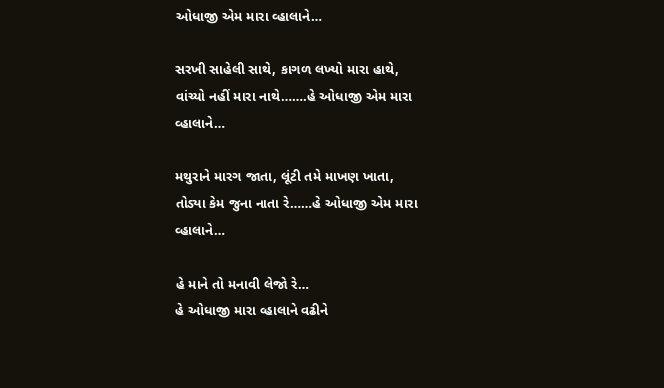ઓધાજી એમ મારા વ્હાલાને…

સરખી સાહેલી સાથે, કાગળ લખ્યો મારા હાથે,
વાંચ્યો નહીં મારા નાથે…….હે ઓધાજી એમ મારા વ્હાલાને…

મથુરાને મારગ જાતા, લૂંટી તમે માખણ ખાતા,
તોડ્યા કેમ જુના નાતા રે……હે ઓધાજી એમ મારા વ્હાલાને…

હે માને તો મનાવી લેજો રે…
હે ઓધાજી મારા વ્હાલાને વઢીને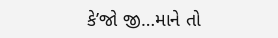કે’જો જી…માને તો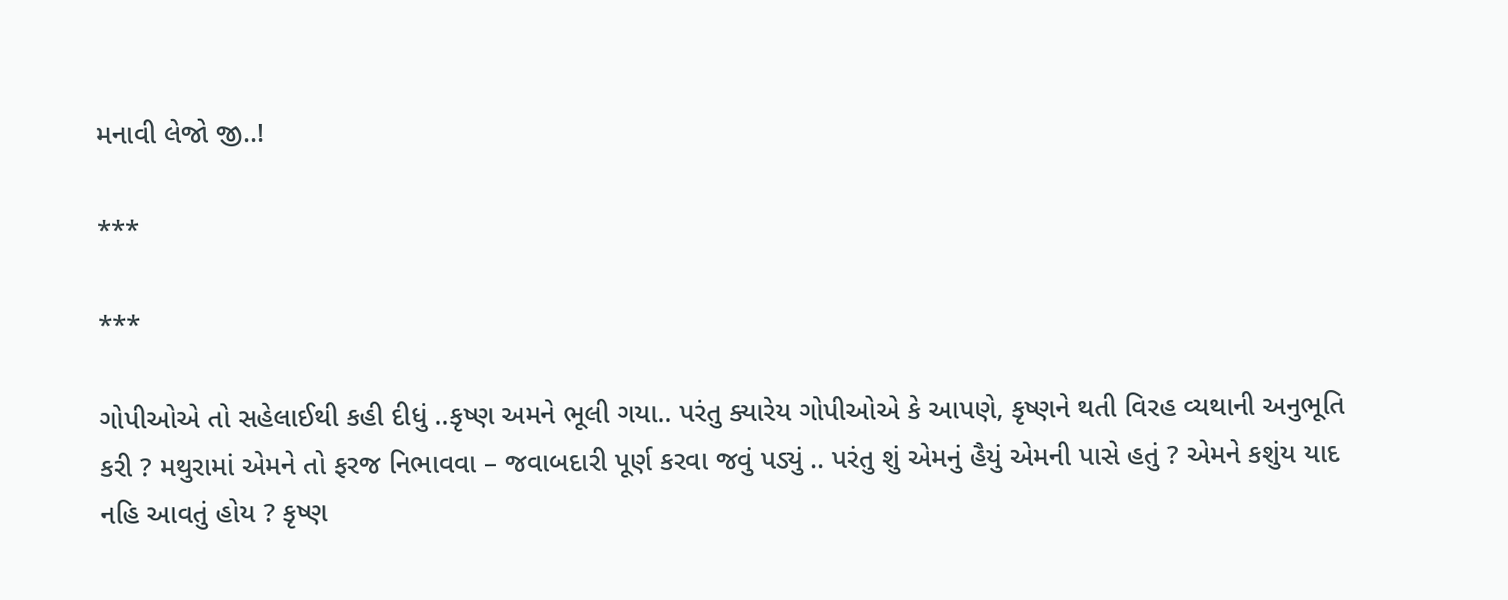મનાવી લેજો જી..!

***

***

ગોપીઓએ તો સહેલાઈથી કહી દીધું ..કૃષ્ણ અમને ભૂલી ગયા.. પરંતુ ક્યારેય ગોપીઓએ કે આપણે, કૃષ્ણને થતી વિરહ વ્યથાની અનુભૂતિ કરી ? મથુરામાં એમને તો ફરજ નિભાવવા – જવાબદારી પૂર્ણ કરવા જવું પડ્યું .. પરંતુ શું એમનું હૈયું એમની પાસે હતું ? એમને કશુંય યાદ નહિ આવતું હોય ? કૃષ્ણ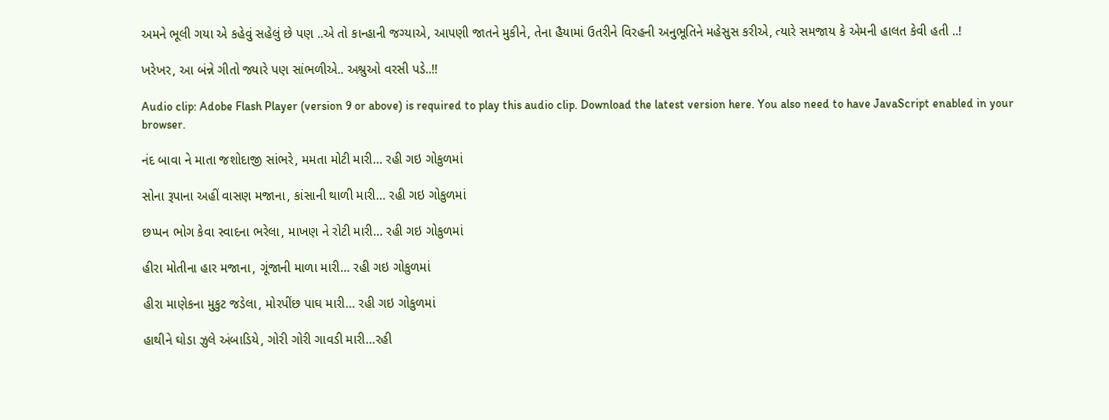અમને ભૂલી ગયા એ કહેવું સહેલું છે પણ ..એ તો કાન્હાની જગ્યાએ, આપણી જાતને મુકીને, તેના હૈયામાં ઉતરીને વિરહની અનુભૂતિને મહેસુસ કરીએ, ત્યારે સમજાય કે એમની હાલત કેવી હતી ..!

ખરેખર, આ બંન્ને ગીતો જ્યારે પણ સાંભળીએ.. અશ્રુઓ વરસી પડે..!!

Audio clip: Adobe Flash Player (version 9 or above) is required to play this audio clip. Download the latest version here. You also need to have JavaScript enabled in your browser.

નંદ બાવા ને માતા જશોદાજી સાંભરે, મમતા મોટી મારી… રહી ગઇ ગોકુળમાં

સોના રૂપાના અહીં વાસણ મજાના, કાંસાની થાળી મારી… રહી ગઇ ગોકુળમાં

છપ્પન ભોગ કેવા સ્વાદના ભરેલા, માખણ ને રોટી મારી… રહી ગઇ ગોકુળમાં

હીરા મોતીના હાર મજાના, ગૂંજાની માળા મારી… રહી ગઇ ગોકુળમાં

હીરા માણેકના મુકુટ જડેલા, મોરપીંછ પાઘ મારી… રહી ગઇ ગોકુળમાં

હાથીને ઘોડા ઝુલે અંબાડિયે, ગોરી ગોરી ગાવડી મારી…રહી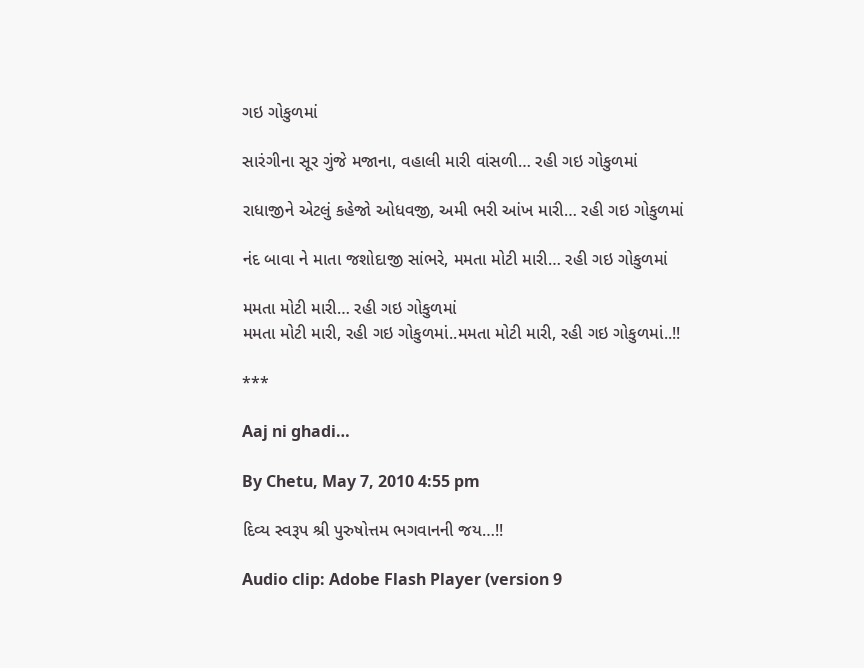ગઇ ગોકુળમાં

સારંગીના સૂર ગુંજે મજાના, વહાલી મારી વાંસળી… રહી ગઇ ગોકુળમાં

રાધાજીને એટલું કહેજો ઓધવજી, અમી ભરી આંખ મારી… રહી ગઇ ગોકુળમાં

નંદ બાવા ને માતા જશોદાજી સાંભરે, મમતા મોટી મારી… રહી ગઇ ગોકુળમાં

મમતા મોટી મારી… રહી ગઇ ગોકુળમાં
મમતા મોટી મારી, રહી ગઇ ગોકુળમાં..મમતા મોટી મારી, રહી ગઇ ગોકુળમાં..!!

***

Aaj ni ghadi…

By Chetu, May 7, 2010 4:55 pm

દિવ્ય સ્વરૂપ શ્રી પુરુષોત્તમ ભગવાનની જય…!!

Audio clip: Adobe Flash Player (version 9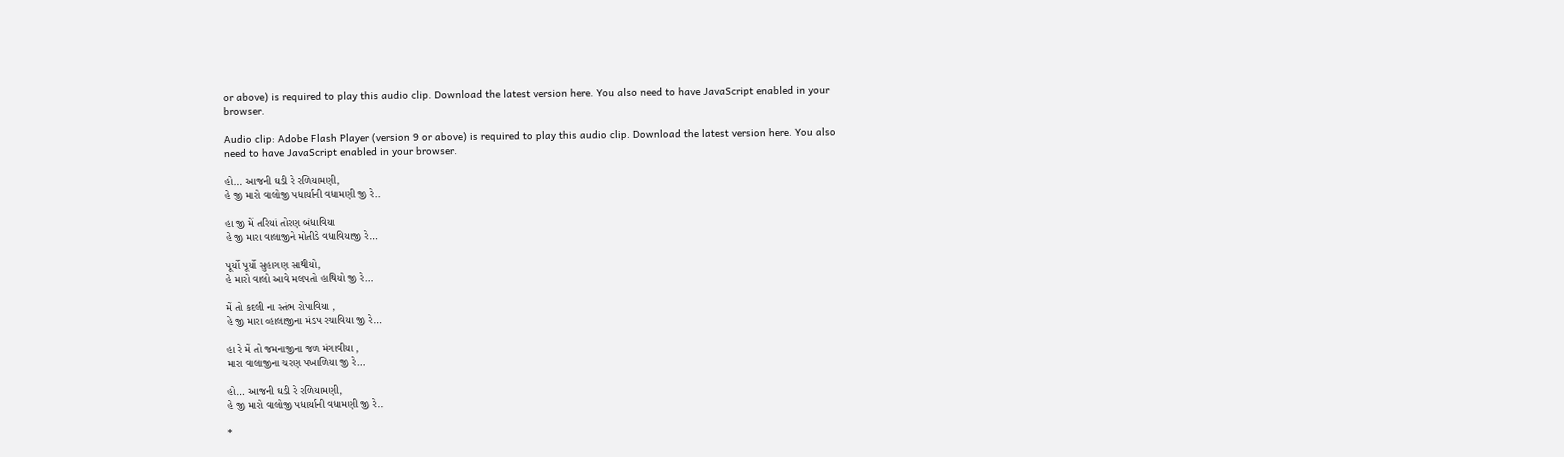or above) is required to play this audio clip. Download the latest version here. You also need to have JavaScript enabled in your browser.

Audio clip: Adobe Flash Player (version 9 or above) is required to play this audio clip. Download the latest version here. You also need to have JavaScript enabled in your browser.

હો… આજની ઘડી રે રળિયામણી,
હે જી મારો વાલોજી પધાર્યાની વધામણી જી રે..

હા જી મેં તરિયાં તોરણ બંધાવિયા
હે જી મારા વાલાજીને મોતીડે વધાવિયાજી રે…

પૂર્યો પૂર્યો સુહાગણ સાથીયો,
હે મારો વાલો આવે મલપતો હાથિયો જી રે…

મેં તો કદલી ના સ્તંભ રોપાવિયા ,
હે જી મારા વ્હાલાજીના મંડપ રચાવિયા જી રે…

હા રે મેં તો જમનાજીના જળ મંગાવીયા ,
મારા વાલાજીના ચરણ પખાળિયા જી રે…

હો… આજની ઘડી રે રળિયામણી,
હે જી મારો વાલોજી પધાર્યાની વધામણી જી રે..

*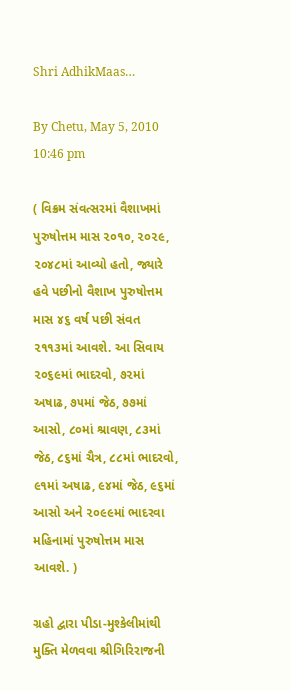Shri AdhikMaas…

By Chetu, May 5, 2010 10:46 pm

( વિક્રમ સંવત્સરમાં વૈશાખમાં પુરુષોત્તમ માસ ૨૦૧૦, ૨૦૨૯, ૨૦૪૮માં આવ્યો હતો, જ્યારે હવે પછીનો વૈશાખ પુરુષોત્તમ માસ ૪૬ વર્ષ પછી સંવત ૨૧૧૩માં આવશે. આ સિવાય ૨૦૬૯માં ભાદરવો, ૭૨માં અષાઢ, ૭૫માં જેઠ, ૭૭માં આસો, ૮૦માં શ્રાવણ, ૮૩માં જેઠ, ૮૬માં ચૈત્ર, ૮૮માં ભાદરવો, ૯૧માં અષાઢ, ૯૪માં જેઠ, ૯૬માં આસો અને ૨૦૯૯માં ભાદરવા મહિનામાં પુરુષોત્તમ માસ આવશે. )

ગ્રહો દ્વારા પીડા-મુશ્કેલીમાંથી મુક્તિ મેળવવા શ્રીગિરિરાજની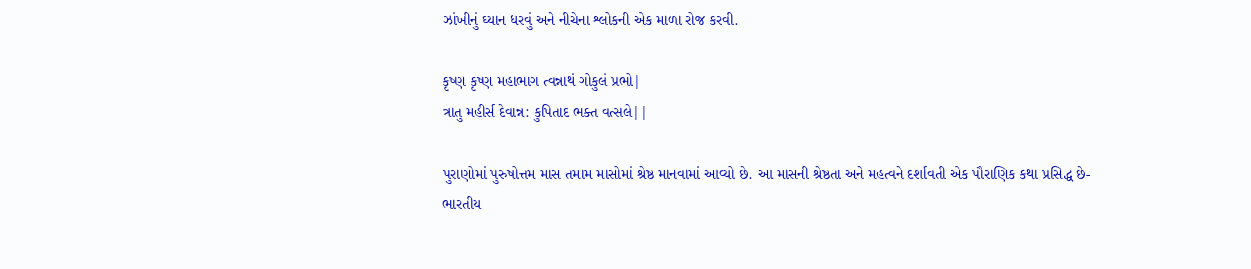ઝાંખીનું ઘ્યાન ધરવું અને નીચેના શ્લોકની એક માળા રોજ કરવી.

કૃષ્ણ કૃષ્ણ મહાભાગ ત્વન્નાથં ગોકુલં પ્રભો|
ત્રાતુ મહીર્સ દેવાન્ન: કુપિતાદ ભક્ત વત્સલે||

પુરાણોમાં પુરુષોત્તમ માસ તમામ માસોમાં શ્રેષ્ઠ માનવામાં આવ્યો છે. આ માસની શ્રેષ્ઠતા અને મહત્વને દર્શાવતી એક પૌરાણિક કથા પ્રસિદ્ધ છે-
ભારતીય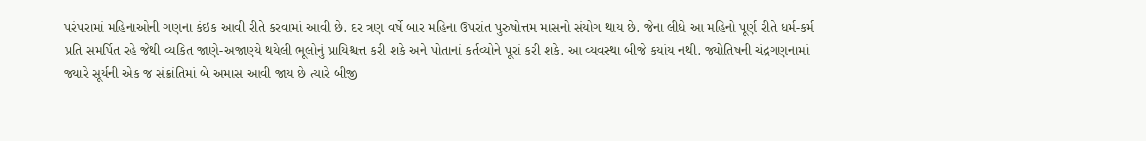પરંપરામાં મહિનાઓની ગણના કંઇક આવી રીતે કરવામાં આવી છે. દર ત્રણ વર્ષે બાર મહિના ઉપરાંત પુરુષોત્તમ માસનો સંયોગ થાય છે. જેના લીધે આ મહિનો પૂર્ણ રીતે ધર્મ-કર્મ પ્રતિ સમર્પિત રહે જેથી વ્યકિત જાણે-અજાણ્યે થયેલી ભૂલોનું પ્રાયિશ્ચત્ત કરી શકે અને પોતાનાં કર્તવ્યોને પૂરાં કરી શકે. આ વ્યવસ્થા બીજે કયાંય નથી. જ્યોતિષની ચંદ્રગણનામાં જ્યારે સૂર્યની એક જ સંક્રાંતિમાં બે અમાસ આવી જાય છે ત્યારે બીજી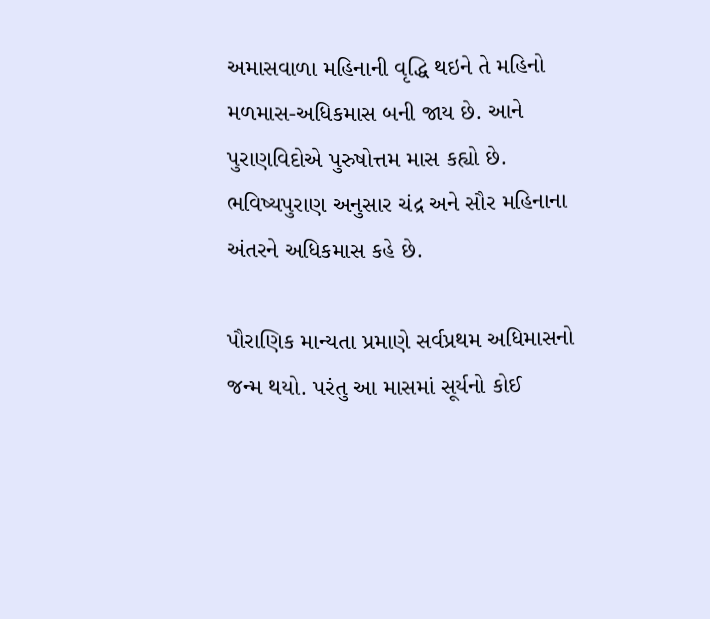અમાસવાળા મહિનાની વૃદ્ધિ થઇને તે મહિનો મળમાસ-અધિકમાસ બની જાય છે. આને પુરાણવિદોએ પુરુષોત્તમ માસ કહ્યો છે. ભવિષ્યપુરાણ અનુસાર ચંદ્ર અને સૌર મહિનાના અંતરને અધિકમાસ કહે છે.

પૌરાણિક માન્યતા પ્રમાણે સર્વપ્રથમ અધિમાસનો જન્મ થયો. પરંતુ આ માસમાં સૂર્યનો કોઈ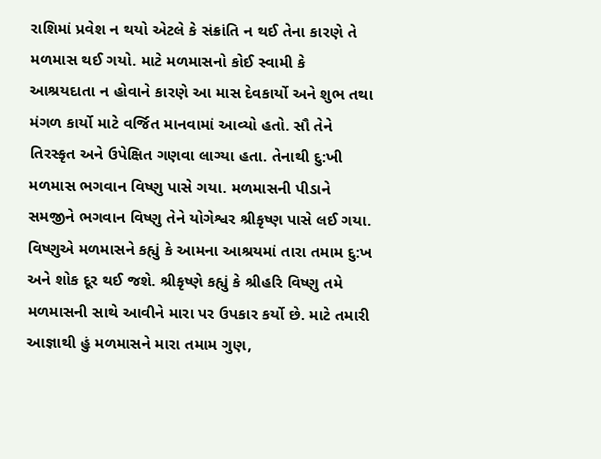રાશિમાં પ્રવેશ ન થયો એટલે કે સંક્રાંતિ ન થઈ તેના કારણે તે મળમાસ થઈ ગયો. માટે મળમાસનો કોઈ સ્વામી કે આશ્રયદાતા ન હોવાને કારણે આ માસ દેવકાર્યો અને શુભ તથા મંગળ કાર્યો માટે વર્જિત માનવામાં આવ્યો હતો. સૌ તેને તિરસ્કૃત અને ઉપેક્ષિત ગણવા લાગ્યા હતા. તેનાથી દુ:ખી મળમાસ ભગવાન વિષ્ણુ પાસે ગયા. મળમાસની પીડાને સમજીને ભગવાન વિષ્ણુ તેને યોગેશ્વર શ્રીકૃષ્ણ પાસે લઈ ગયા. વિષ્ણુએ મળમાસને કહ્યું કે આમના આશ્રયમાં તારા તમામ દુ:ખ અને શોક દૂર થઈ જશે. શ્રીકૃષ્ણે કહ્યું કે શ્રીહરિ વિષ્ણુ તમે મળમાસની સાથે આવીને મારા પર ઉપકાર કર્યો છે. માટે તમારી આજ્ઞાથી હું મળમાસને મારા તમામ ગુણ,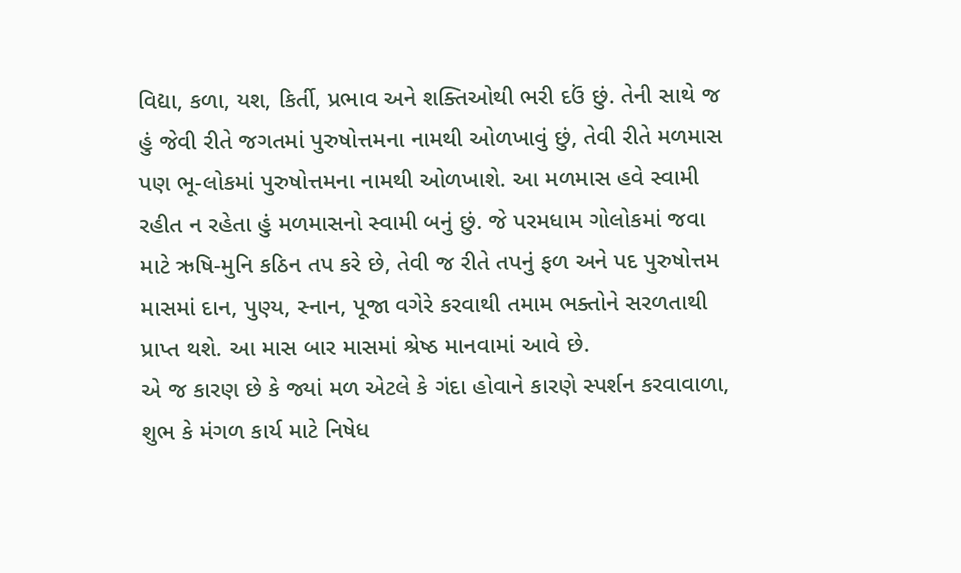વિદ્યા, કળા, યશ, કિર્તી, પ્રભાવ અને શક્તિઓથી ભરી દઉં છું. તેની સાથે જ હું જેવી રીતે જગતમાં પુરુષોત્તમના નામથી ઓળખાવું છું, તેવી રીતે મળમાસ પણ ભૂ-લોકમાં પુરુષોત્તમના નામથી ઓળખાશે. આ મળમાસ હવે સ્વામી રહીત ન રહેતા હું મળમાસનો સ્વામી બનું છું. જે પરમધામ ગોલોકમાં જવા માટે ઋષિ-મુનિ કઠિન તપ કરે છે, તેવી જ રીતે તપનું ફળ અને પદ પુરુષોત્તમ માસમાં દાન, પુણ્ય, સ્નાન, પૂજા વગેરે કરવાથી તમામ ભક્તોને સરળતાથી પ્રાપ્ત થશે. આ માસ બાર માસમાં શ્રેષ્ઠ માનવામાં આવે છે.
એ જ કારણ છે કે જ્યાં મળ એટલે કે ગંદા હોવાને કારણે સ્પર્શન કરવાવાળા, શુભ કે મંગળ કાર્ય માટે નિષેધ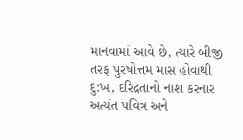માનવામાં આવે છે, ત્યારે બીજી તરફ પુરષોત્તમ માસ હોવાથી દુ:ખ, દરિદ્રતાનો નાશ કરનાર અત્યંત પવિત્ર અને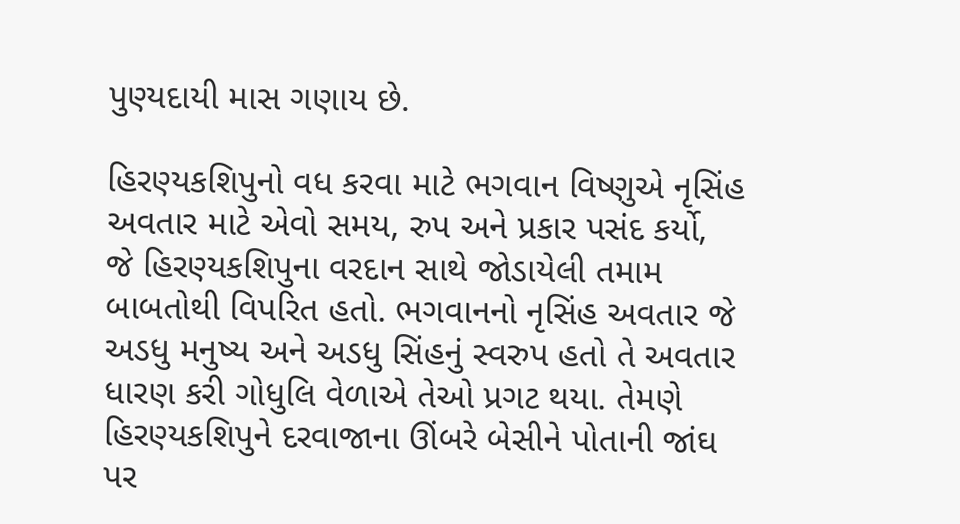પુણ્યદાયી માસ ગણાય છે.

હિરણ્યકશિપુનો વધ કરવા માટે ભગવાન વિષ્ણુએ નૃસિંહ અવતાર માટે એવો સમય, રુપ અને પ્રકાર પસંદ કર્યો, જે હિરણ્યકશિપુના વરદાન સાથે જોડાયેલી તમામ બાબતોથી વિપરિત હતો. ભગવાનનો નૃસિંહ અવતાર જે અડધુ મનુષ્ય અને અડધુ સિંહનું સ્વરુપ હતો તે અવતાર ધારણ કરી ગોધુલિ વેળાએ તેઓ પ્રગટ થયા. તેમણે હિરણ્યકશિપુને દરવાજાના ઊંબરે બેસીને પોતાની જાંઘ પર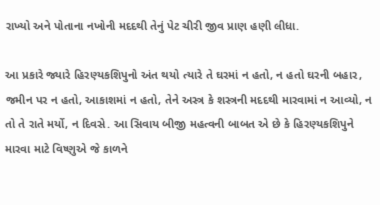રાખ્યો અને પોતાના નખોની મદદથી તેનું પેટ ચીરી જીવ પ્રાણ હણી લીધા.

આ પ્રકારે જ્યારે હિરણ્યકશિપુનો અંત થયો ત્યારે તે ઘરમાં ન હતો, ન હતો ઘરની બહાર, જમીન પર ન હતો, આકાશમાં ન હતો, તેને અસ્ત્ર કે શસ્ત્રની મદદથી મારવામાં ન આવ્યો, ન તો તે રાતે મર્યો, ન દિવસે. આ સિવાય બીજી મહત્વની બાબત એ છે કે હિરણ્યકશિપુને મારવા માટે વિષ્ણુએ જે કાળને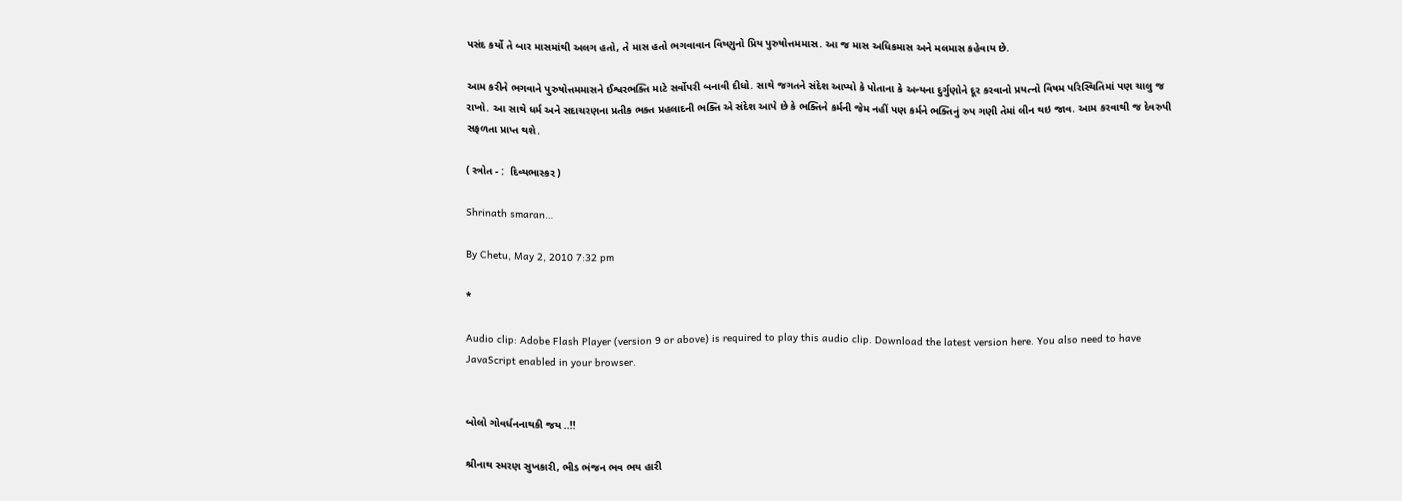પસંદ કર્યો તે બાર માસમાંથી અલગ હતો, તે માસ હતો ભગવાવાન વિષ્ણુનો પ્રિય પુરુષોત્તમમાસ. આ જ માસ અધિકમાસ અને મલમાસ કહેવાય છે.

આમ કરીને ભગવાને પુરુષોત્તમમાસને ઈશ્વરભક્તિ માટે સર્વોપરી બનાવી દીધો. સાથે જગતને સંદેશ આપ્યો કે પોતાના કે અન્યના દુર્ગુણોને દૂર કરવાનો પ્રયત્નો વિષમ પરિસ્થિતિમાં પણ ચાલુ જ રાખો. આ સાથે ધર્મ અને સદાચરણના પ્રતીક ભક્ત પ્રહલાદની ભક્તિ એ સંદેશ આપે છે કે ભક્તિને કર્મની જેમ નહીં પણ કર્મને ભક્તિનું રુપ ગણી તેમાં લીન થઇ જાવ. આમ કરવાથી જ દેવરુપી સફળતા પ્રાપ્ત થશે.

( સ્ત્રોત - :  દિવ્યભાસ્કર )

Shrinath smaran…

By Chetu, May 2, 2010 7:32 pm

*

Audio clip: Adobe Flash Player (version 9 or above) is required to play this audio clip. Download the latest version here. You also need to have JavaScript enabled in your browser.


બોલો ગોવર્ધનનાથકી જય ..!!

શ્રીનાથ સ્મરણ સુખકારી, ભીડ ભંજન ભવ ભય હારી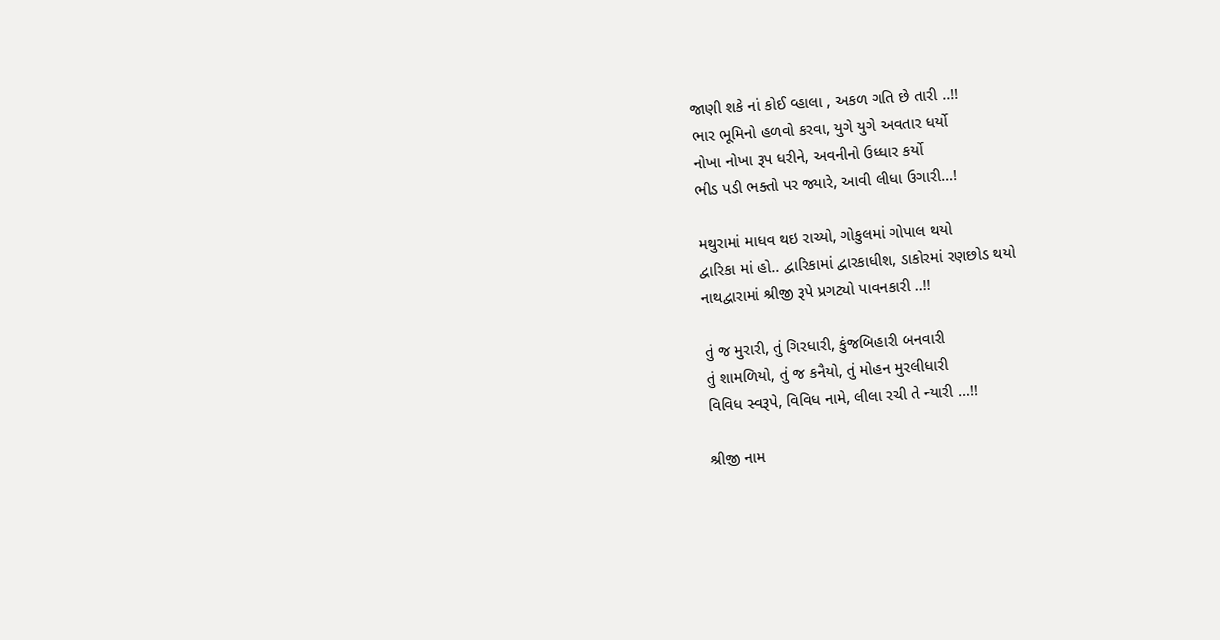જાણી શકે નાં કોઈ વ્હાલા , અકળ ગતિ છે તારી ..!!
ભાર ભૂમિનો હળવો કરવા, યુગે યુગે અવતાર ધર્યો
નોખા નોખા રૂપ ધરીને, અવનીનો ઉધ્ધાર કર્યો
ભીડ પડી ભક્તો પર જ્યારે, આવી લીધા ઉગારી…!

મથુરામાં માધવ થઇ રાચ્યો, ગોકુલમાં ગોપાલ થયો
દ્વારિકા માં હો.. દ્વારિકામાં દ્વારકાધીશ, ડાકોરમાં રણછોડ થયો
નાથદ્વારામાં શ્રીજી રૂપે પ્રગટ્યો પાવનકારી ..!!

તું જ મુરારી, તું ગિરધારી, કુંજબિહારી બનવારી
તું શામળિયો, તું જ કનૈયો, તું મોહન મુરલીધારી
વિવિધ સ્વરૂપે, વિવિધ નામે, લીલા રચી તે ન્યારી …!!

શ્રીજી નામ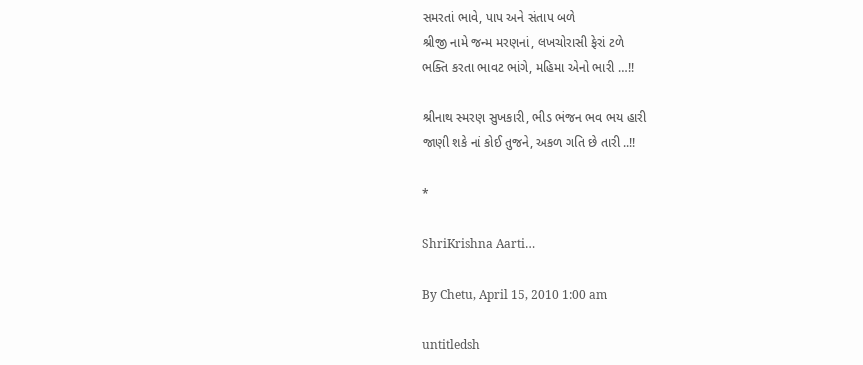સમરતાં ભાવે, પાપ અને સંતાપ બળે
શ્રીજી નામે જન્મ મરણનાં, લખચોરાસી ફેરાં ટળે
ભક્તિ કરતા ભાવટ ભાંગે, મહિમા એનો ભારી …!!

શ્રીનાથ સ્મરણ સુખકારી, ભીડ ભંજન ભવ ભય હારી
જાણી શકે નાં કોઈ તુજને, અકળ ગતિ છે તારી ..!!

*

ShriKrishna Aarti…

By Chetu, April 15, 2010 1:00 am

untitledsh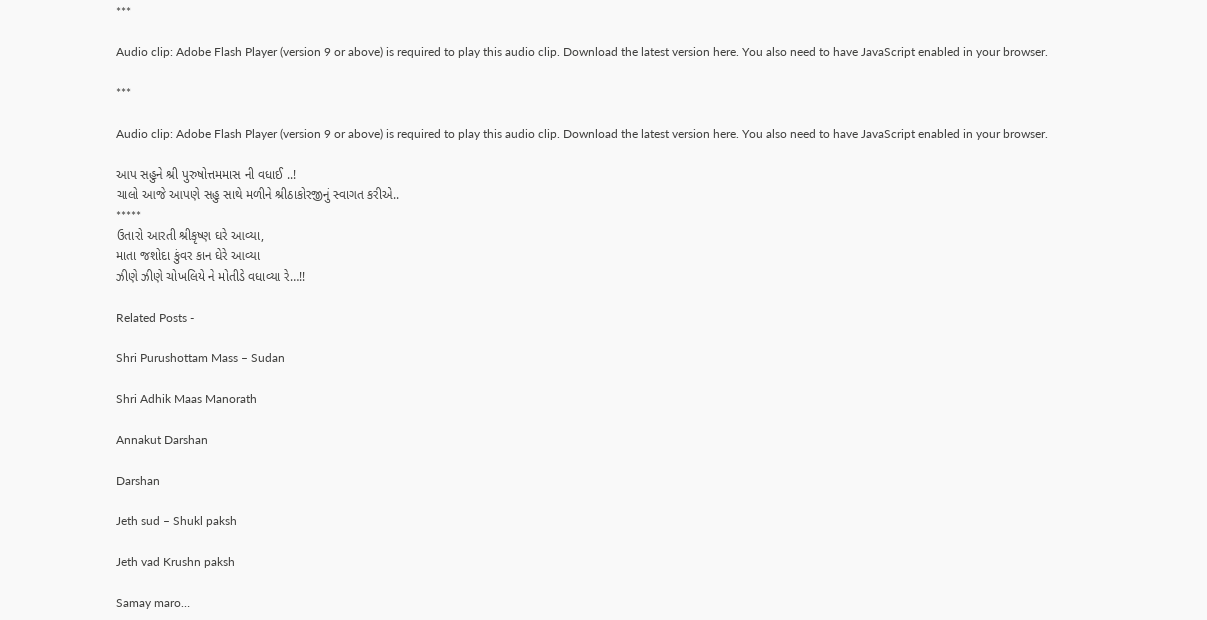***

Audio clip: Adobe Flash Player (version 9 or above) is required to play this audio clip. Download the latest version here. You also need to have JavaScript enabled in your browser.

***

Audio clip: Adobe Flash Player (version 9 or above) is required to play this audio clip. Download the latest version here. You also need to have JavaScript enabled in your browser.

આપ સહુને શ્રી પુરુષોત્તમમાસ ની વધાઈ ..!
ચાલો આજે આપણે સહુ સાથે મળીને શ્રીઠાકોરજીનું સ્વાગત કરીએ..
*****
ઉતારો આરતી શ્રીકૃષ્ણ ઘરે આવ્યા,
માતા જશોદા કુંવર કાન ઘેરે આવ્યા
ઝીણે ઝીણે ચોખલિયે ને મોતીડે વધાવ્યા રે…!!

Related Posts -

Shri Purushottam Mass – Sudan

Shri Adhik Maas Manorath

Annakut Darshan

Darshan

Jeth sud – Shukl paksh

Jeth vad Krushn paksh

Samay maro…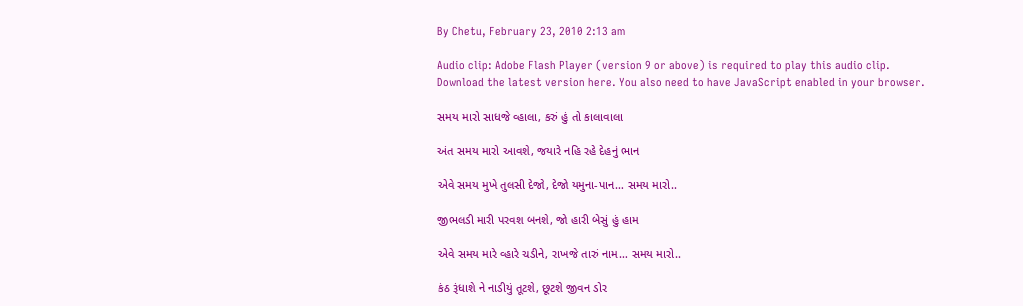By Chetu, February 23, 2010 2:13 am

Audio clip: Adobe Flash Player (version 9 or above) is required to play this audio clip. Download the latest version here. You also need to have JavaScript enabled in your browser.

સમય મારો સાધજે વ્હાલા, કરું હું તો કાલાવાલા

અંત સમય મારો આવશે, જયારે નહિ રહે દેહનું ભાન

એવે સમય મુખે તુલસી દેજો, દેજો યમુના-પાન… સમય મારો..

જીભલડી મારી પરવશ બનશે, જો હારી બેસું હું હામ

એવે સમય મારે વ્હારે ચડીને, રાખજે તારું નામ… સમય મારો..

કંઠ રૂંધાશે ને નાડીયું તૂટશે, છૂટશે જીવન ડોર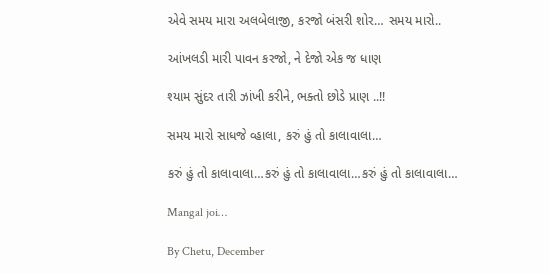એવે સમય મારા અલબેલાજી, કરજો બંસરી શોર… સમય મારો..

આંખલડી મારી પાવન કરજો, ને દેજો એક જ ધાણ

શ્યામ સુંદર તારી ઝાંખી કરીને, ભક્તો છોડે પ્રાણ ..!!

સમય મારો સાધજે વ્હાલા, કરું હું તો કાલાવાલા…

કરું હું તો કાલાવાલા…કરું હું તો કાલાવાલા…કરું હું તો કાલાવાલા…

Mangal joi…

By Chetu, December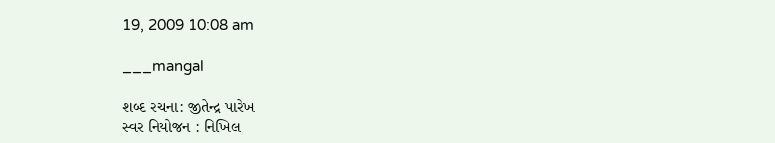19, 2009 10:08 am

___mangal

શબ્દ રચના: જીતેન્દ્ર પારેખ
સ્વર નિયોજન : નિખિલ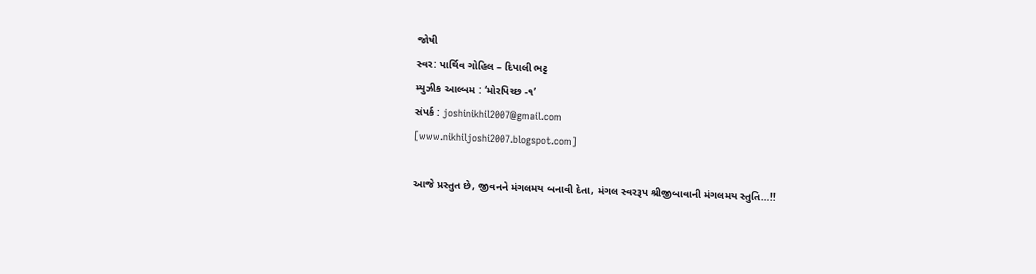જોષી
સ્વર: પાર્થિવ ગોહિલ – દિપાલી ભટ્ટ
મ્યુઝીક આલ્બમ : ‘મોરપિચ્છ -૧’
સંપર્ક : joshinikhil2007@gmail.com
[www.nikhiljoshi2007.blogspot.com]

આજે પ્રસ્તુત છે, જીવનને મંગલમય બનાવી દેતા, મંગલ સ્વરરૂપ શ્રીજીબાવાની મંગલમય સ્તુતિ…!!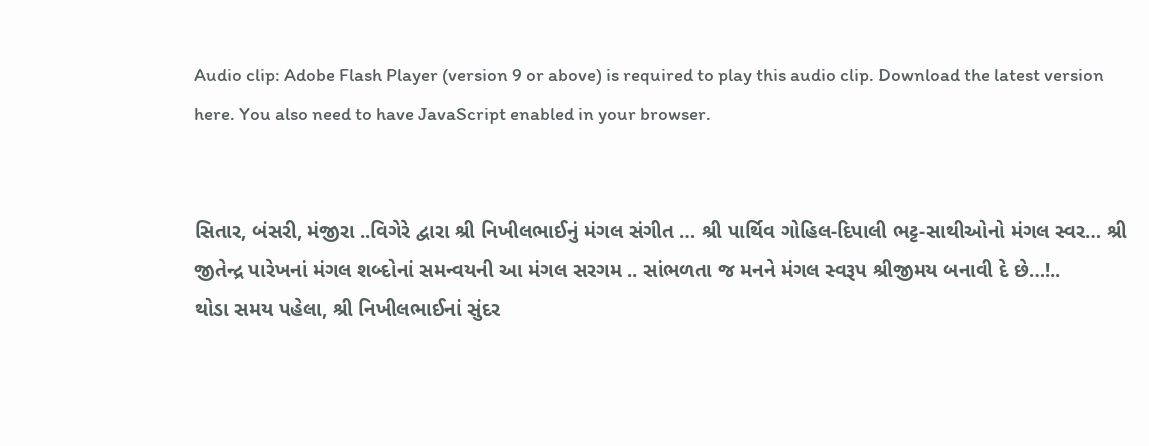Audio clip: Adobe Flash Player (version 9 or above) is required to play this audio clip. Download the latest version here. You also need to have JavaScript enabled in your browser.


સિતાર, બંસરી, મંજીરા ..વિગેરે દ્વારા શ્રી નિખીલભાઈનું મંગલ સંગીત … શ્રી પાર્થિવ ગોહિલ-દિપાલી ભટ્ટ-સાથીઓનો મંગલ સ્વર… શ્રી જીતેન્દ્ર પારેખનાં મંગલ શબ્દોનાં સમન્વયની આ મંગલ સરગમ .. સાંભળતા જ મનને મંગલ સ્વરૂપ શ્રીજીમય બનાવી દે છે…!..
થોડા સમય પહેલા, શ્રી નિખીલભાઈનાં સુંદર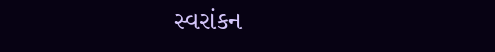સ્વરાંકન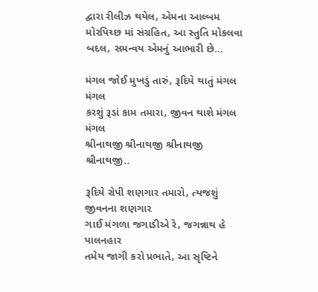દ્વારા રીલીઝ થયેલ, એમના આલ્બમ મોરપિચ્છ માં સંગ્રહિત, આ સ્તુતિ મોકલવા બદલ, સમન્વય એમનું આભારી છે…

મંગલ જોઈ મુખડું તારું, રૂદિયે થાતું મંગલ મંગલ
કરશું રૂડાં કામ તમારા, જીવન થાશે મંગલ મંગલ
શ્રીનાથજી શ્રીનાથજી શ્રીનાથજી શ્રીનાથજી..

રૂદિયે રોપી શણગાર તમારો, ત્યજશું જીવનના શણગાર
ગાઈ મંગળા જગાડીએ રે, જગન્નાથ હે પાલનહાર
તમેય જાગી કરો પ્રભાતે, આ સૃષ્ટિને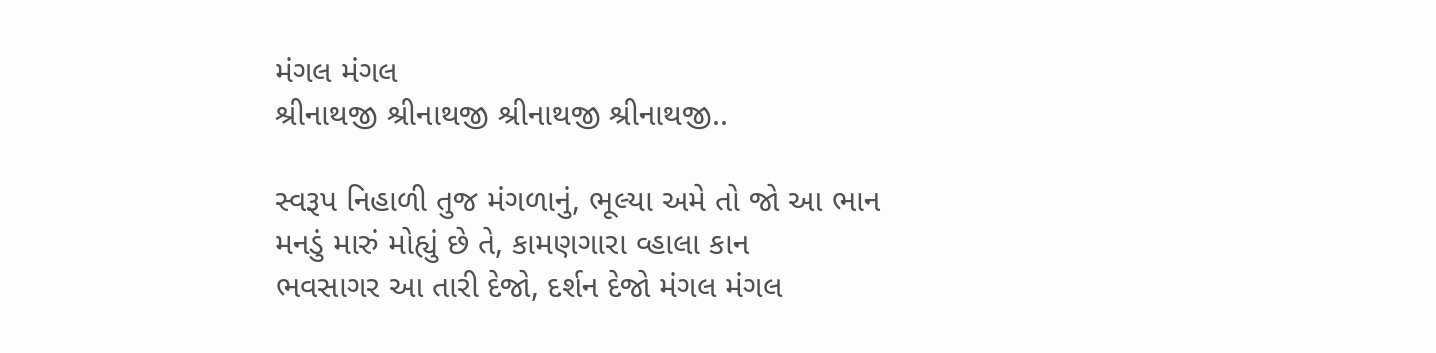મંગલ મંગલ
શ્રીનાથજી શ્રીનાથજી શ્રીનાથજી શ્રીનાથજી..

સ્વરૂપ નિહાળી તુજ મંગળાનું, ભૂલ્યા અમે તો જો આ ભાન
મનડું મારું મોહ્યું છે તે, કામણગારા વ્હાલા કાન
ભવસાગર આ તારી દેજો, દર્શન દેજો મંગલ મંગલ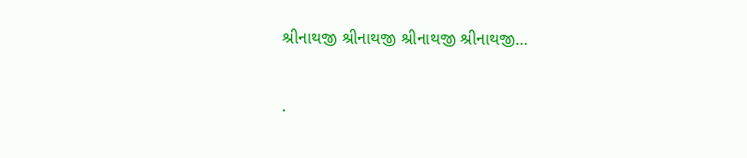શ્રીનાથજી શ્રીનાથજી શ્રીનાથજી શ્રીનાથજી…

.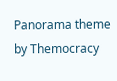Panorama theme by Themocracy